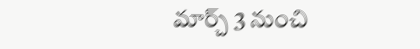మార్చ్ 3 నుంచి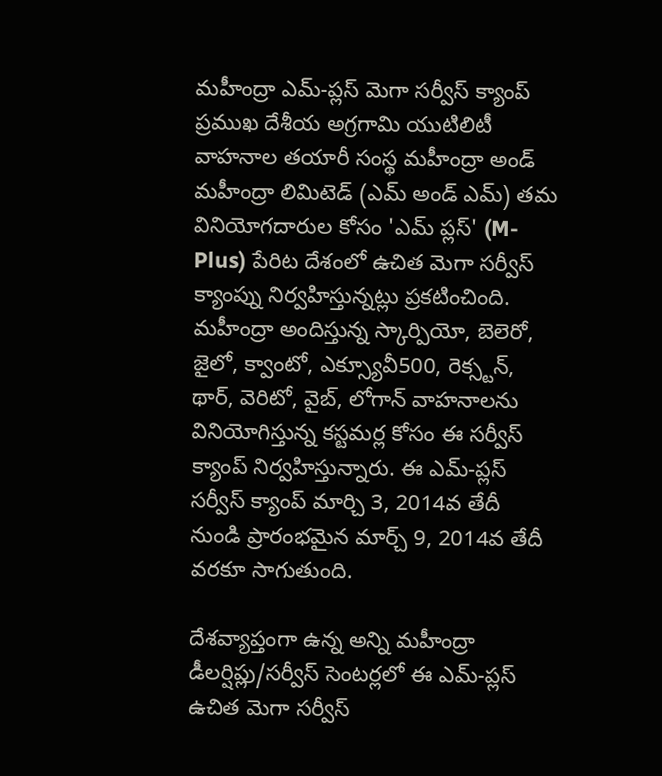మహీంద్రా ఎమ్-ప్లస్ మెగా సర్వీస్ క్యాంప్
ప్రముఖ దేశీయ అగ్రగామి యుటిలిటీ వాహనాల తయారీ సంస్థ మహీంద్రా అండ్ మహీంద్రా లిమిటెడ్ (ఎమ్ అండ్ ఎమ్) తమ వినియోగదారుల కోసం 'ఎమ్ ప్లస్' (M-Plus) పేరిట దేశంలో ఉచిత మెగా సర్వీస్ క్యాంప్ను నిర్వహిస్తున్నట్లు ప్రకటించింది.
మహీంద్రా అందిస్తున్న స్కార్పియో, బెలెరో, జైలో, క్వాంటో, ఎక్స్యూవీ500, రెక్స్టన్, థార్, వెరిటో, వైబ్, లోగాన్ వాహనాలను వినియోగిస్తున్న కస్టమర్ల కోసం ఈ సర్వీస్ క్యాంప్ నిర్వహిస్తున్నారు. ఈ ఎమ్-ప్లస్ సర్వీస్ క్యాంప్ మార్చి 3, 2014వ తేదీ నుండి ప్రారంభమైన మార్చ్ 9, 2014వ తేదీ వరకూ సాగుతుంది.

దేశవ్యాప్తంగా ఉన్న అన్ని మహీంద్రా డీలర్షిప్లు/సర్వీస్ సెంటర్లలో ఈ ఎమ్-ప్లస్ ఉచిత మెగా సర్వీస్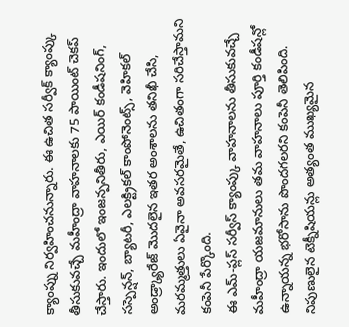క్యాంప్ను నిర్వహించనున్నారు. ఈ ఉచిత సర్వీక్ క్యాంప్కు తీసుకువచ్చే మహీంద్రా వాహనాలకు 75 పాయింట్ చెకప్ చేస్తారు. ఇందులో ఇంజన్పనితీరు, ఎయిర్ కండీషనింగ్, సస్పెన్షన్, బ్యాటరీ, ఎలక్ట్రికల్ కాంపోనెంట్స్, వెహికల్ అండ్ర్క్యారేజ్ మొదలైన ఇతర అంశాలను తనిఖీ చేసి, మరమ్మత్తులు ఏవైనా అవసరమైతే, ఉచితంగా సరిచేస్తామని కంపెనీ పేర్కొంది.
ఈ ఎమ్-ప్లస్ సర్వీస్ క్యాంప్కు వాహనాలను తీసుకువచ్చే మహీంద్రా యజమానులు తమ వాహనాలు పూర్తి కండీషన్లో ఉన్నాయన్న భరోసాను పొందగలరని కంపెనీ తెలిపింది. నిపుణులైన టెక్నీషియన్లు అత్యంత ముఖ్యమైన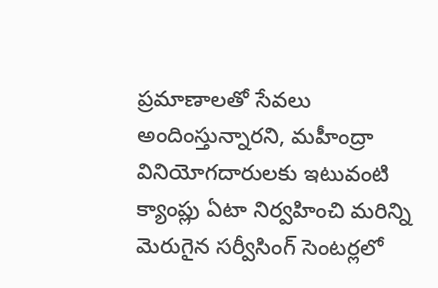ప్రమాణాలతో సేవలు అందింస్తున్నారని, మహీంద్రా వినియోగదారులకు ఇటువంటి క్యాంప్లు ఏటా నిర్వహించి మరిన్ని మెరుగైన సర్వీసింగ్ సెంటర్లలో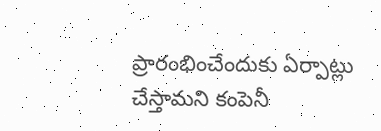ప్రారంభించేందుకు ఏర్పాట్లు చేస్తామని కంపెనీ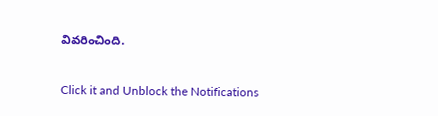వివరించింది.


Click it and Unblock the Notifications